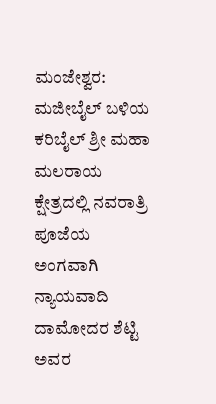ಮಂಜೇಶ್ವರ: ಮಜೀಬೈಲ್ ಬಳಿಯ ಕರಿಬೈಲ್ ಶ್ರೀ ಮಹಾ ಮಲರಾಯ ಕ್ಷೇತ್ರದಲ್ಲಿ ನವರಾತ್ರಿ ಪೂಜೆಯ ಅಂಗವಾಗಿ ನ್ಯಾಯವಾದಿ ದಾಮೋದರ ಶೆಟ್ಟಿ ಅವರ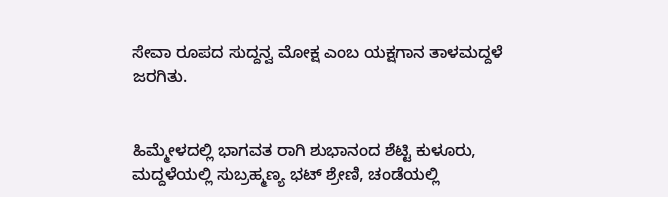ಸೇವಾ ರೂಪದ ಸುದ್ದನ್ವ ಮೋಕ್ಷ ಎಂಬ ಯಕ್ಷಗಾನ ತಾಳಮದ್ದಳೆ ಜರಗಿತು.


ಹಿಮ್ಮೇಳದಲ್ಲಿ ಭಾಗವತ ರಾಗಿ ಶುಭಾನಂದ ಶೆಟ್ಟಿ ಕುಳೂರು, ಮದ್ದಳೆಯಲ್ಲಿ ಸುಬ್ರಹ್ಮಣ್ಯ ಭಟ್ ಶ್ರೇಣಿ, ಚಂಡೆಯಲ್ಲಿ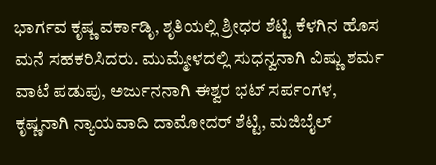ಭಾರ್ಗವ ಕೃಷ್ಣ ವರ್ಕಾಡಿೃ, ಶೃತಿಯಲ್ಲಿ ಶ್ರೀಧರ ಶೆಟ್ಟಿ ಕೆಳಗಿನ ಹೊಸ ಮನೆ ಸಹಕರಿಸಿದರು. ಮುಮ್ಮೇಳದಲ್ಲಿ ಸುಧನ್ವನಾಗಿ ವಿಷ್ಣು ಶರ್ಮ ವಾಟೆ ಪಡುಪು, ಅರ್ಜುನನಾಗಿ ಈಶ್ವರ ಭಟ್ ಸರ್ಪಂಗಳ, ಕೃಷ್ಣನಾಗಿ ನ್ಯಾಯವಾದಿ ದಾಮೋದರ್ ಶೆಟ್ಟಿ, ಮಜಿಬೈಲ್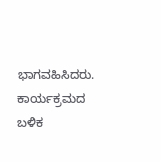ಭಾಗವಹಿಸಿದರು. ಕಾರ್ಯಕ್ರಮದ ಬಳಿಕ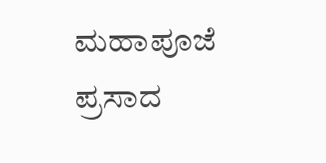ಮಹಾಪೂಜೆ ಪ್ರಸಾದ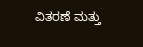ವಿತರಣೆ ಮತ್ತು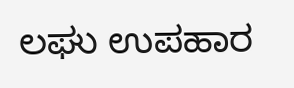ಲಘು ಉಪಹಾರ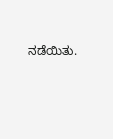ನಡೆಯಿತು.